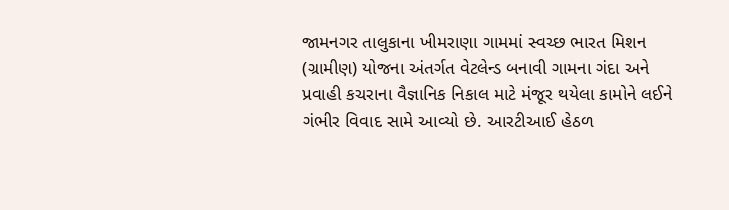જામનગર તાલુકાના ખીમરાણા ગામમાં સ્વચ્છ ભારત મિશન (ગ્રામીણ) યોજના અંતર્ગત વેટલેન્ડ બનાવી ગામના ગંદા અને પ્રવાહી કચરાના વૈજ્ઞાનિક નિકાલ માટે મંજૂર થયેલા કામોને લઈને ગંભીર વિવાદ સામે આવ્યો છે. આરટીઆઈ હેઠળ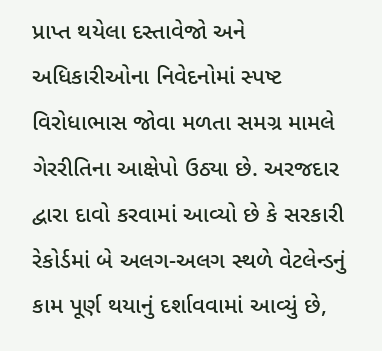પ્રાપ્ત થયેલા દસ્તાવેજો અને અધિકારીઓના નિવેદનોમાં સ્પષ્ટ વિરોધાભાસ જોવા મળતા સમગ્ર મામલે ગેરરીતિના આક્ષેપો ઉઠ્યા છે. અરજદાર દ્વારા દાવો કરવામાં આવ્યો છે કે સરકારી રેકોર્ડમાં બે અલગ-અલગ સ્થળે વેટલેન્ડનું કામ પૂર્ણ થયાનું દર્શાવવામાં આવ્યું છે,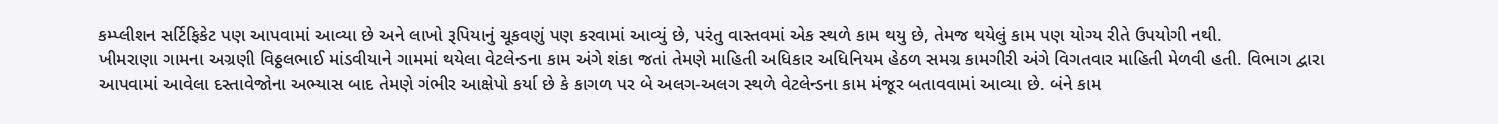કમ્પ્લીશન સર્ટિફિકેટ પણ આપવામાં આવ્યા છે અને લાખો રૂપિયાનું ચૂકવણું પણ કરવામાં આવ્યું છે, પરંતુ વાસ્તવમાં એક સ્થળે કામ થયુ છે, તેમજ થયેલું કામ પણ યોગ્ય રીતે ઉપયોગી નથી.
ખીમરાણા ગામના અગ્રણી વિઠ્ઠલભાઈ માંડવીયાને ગામમાં થયેલા વેટલેન્ડના કામ અંગે શંકા જતાં તેમણે માહિતી અધિકાર અધિનિયમ હેઠળ સમગ્ર કામગીરી અંગે વિગતવાર માહિતી મેળવી હતી. વિભાગ દ્વારા આપવામાં આવેલા દસ્તાવેજોના અભ્યાસ બાદ તેમણે ગંભીર આક્ષેપો કર્યા છે કે કાગળ પર બે અલગ-અલગ સ્થળે વેટલેન્ડના કામ મંજૂર બતાવવામાં આવ્યા છે. બંને કામ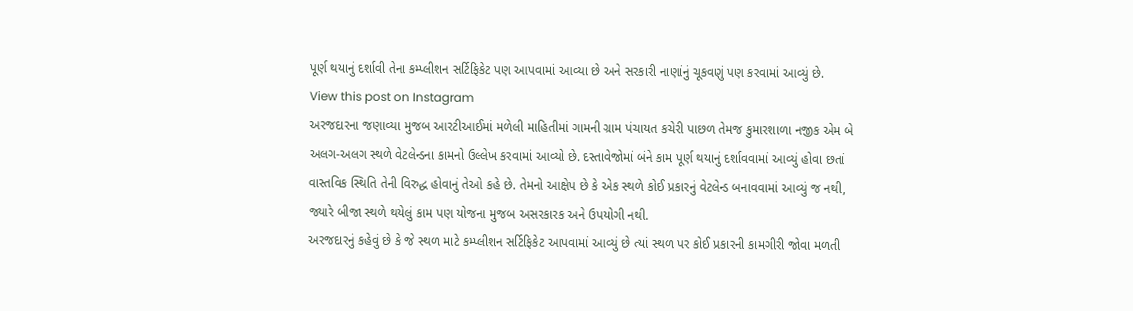પૂર્ણ થયાનું દર્શાવી તેના કમ્પ્લીશન સર્ટિફિકેટ પણ આપવામાં આવ્યા છે અને સરકારી નાણાંનું ચૂકવણું પણ કરવામાં આવ્યું છે.
View this post on Instagram
અરજદારના જણાવ્યા મુજબ આરટીઆઈમાં મળેલી માહિતીમાં ગામની ગ્રામ પંચાયત કચેરી પાછળ તેમજ કુમારશાળા નજીક એમ બે અલગ-અલગ સ્થળે વેટલેન્ડના કામનો ઉલ્લેખ કરવામાં આવ્યો છે. દસ્તાવેજોમાં બંને કામ પૂર્ણ થયાનું દર્શાવવામાં આવ્યું હોવા છતાં વાસ્તવિક સ્થિતિ તેની વિરુદ્ધ હોવાનું તેઓ કહે છે. તેમનો આક્ષેપ છે કે એક સ્થળે કોઈ પ્રકારનું વેટલેન્ડ બનાવવામાં આવ્યું જ નથી, જ્યારે બીજા સ્થળે થયેલું કામ પણ યોજના મુજબ અસરકારક અને ઉપયોગી નથી.
અરજદારનું કહેવું છે કે જે સ્થળ માટે કમ્પ્લીશન સર્ટિફિકેટ આપવામાં આવ્યું છે ત્યાં સ્થળ પર કોઈ પ્રકારની કામગીરી જોવા મળતી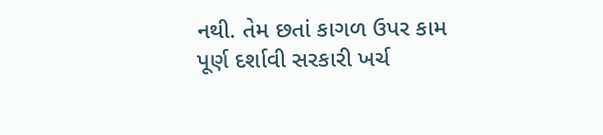નથી. તેમ છતાં કાગળ ઉપર કામ પૂર્ણ દર્શાવી સરકારી ખર્ચ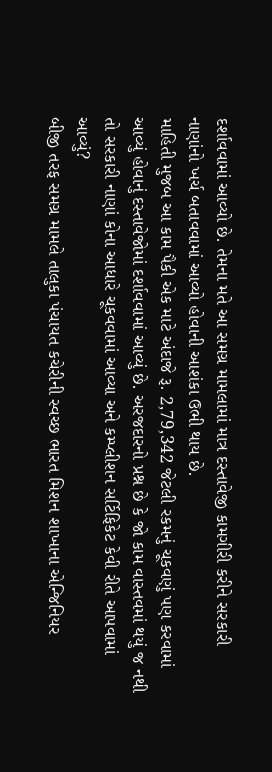દર્શાવવામાં આવ્યો છે. તેમના મતે આ સમગ્ર મામલામાં માત્ર દસ્તાવેજી કામગીરી કરીને સરકારી નાણાંનો ખર્ચ બતાવવામાં આવ્યો હોવાની આશંકા ઉભી થાય છે.
માહિતી મુજબ આ કામ પૈકી એક માટે અંદાજે રૂ. 2,79,342 જેટલી રકમનું ચૂકવણું પણ કરવામાં આવ્યું હોવાનું દસ્તાવેજોમાં દર્શાવવામાં આવ્યું છે. અરજદારનો પ્રશ્ન છે કે જો કામ વાસ્તવમાં થયું જ નથી તો સરકારી નાણાં કોના આધારે ચૂકવવામાં આવ્યા અને કમ્પ્લીશન સર્ટિફિકેટ કેવી રીતે આપવામાં આવ્યું?
બીજી તરફ સમગ્ર મામલે તાલુકા પંચાયત કચેરીની સ્વચ્છ ભારત મિશન શાખાના એન્જિનિયર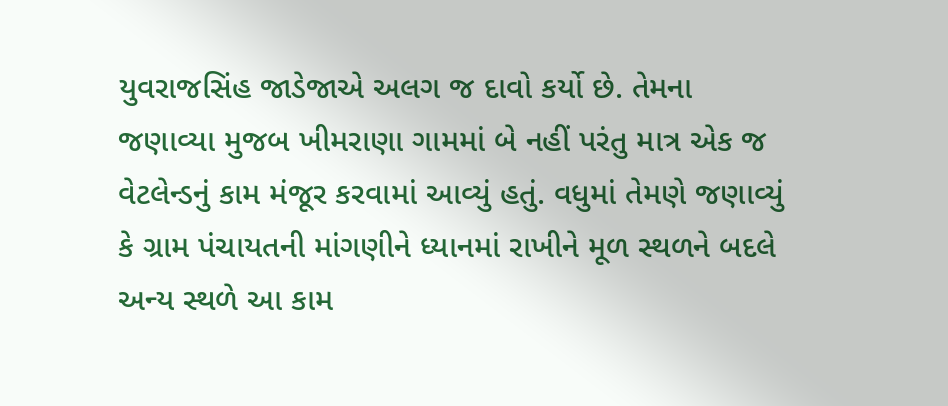યુવરાજસિંહ જાડેજાએ અલગ જ દાવો કર્યો છે. તેમના જણાવ્યા મુજબ ખીમરાણા ગામમાં બે નહીં પરંતુ માત્ર એક જ વેટલેન્ડનું કામ મંજૂર કરવામાં આવ્યું હતું. વધુમાં તેમણે જણાવ્યું કે ગ્રામ પંચાયતની માંગણીને ધ્યાનમાં રાખીને મૂળ સ્થળને બદલે અન્ય સ્થળે આ કામ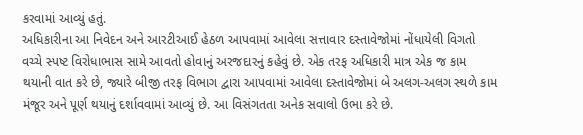કરવામાં આવ્યું હતું.
અધિકારીના આ નિવેદન અને આરટીઆઈ હેઠળ આપવામાં આવેલા સત્તાવાર દસ્તાવેજોમાં નોંધાયેલી વિગતો વચ્ચે સ્પષ્ટ વિરોધાભાસ સામે આવતો હોવાનું અરજદારનું કહેવું છે. એક તરફ અધિકારી માત્ર એક જ કામ થયાની વાત કરે છે, જ્યારે બીજી તરફ વિભાગ દ્વારા આપવામાં આવેલા દસ્તાવેજોમાં બે અલગ-અલગ સ્થળે કામ મંજૂર અને પૂર્ણ થયાનું દર્શાવવામાં આવ્યું છે. આ વિસંગતતા અનેક સવાલો ઉભા કરે છે.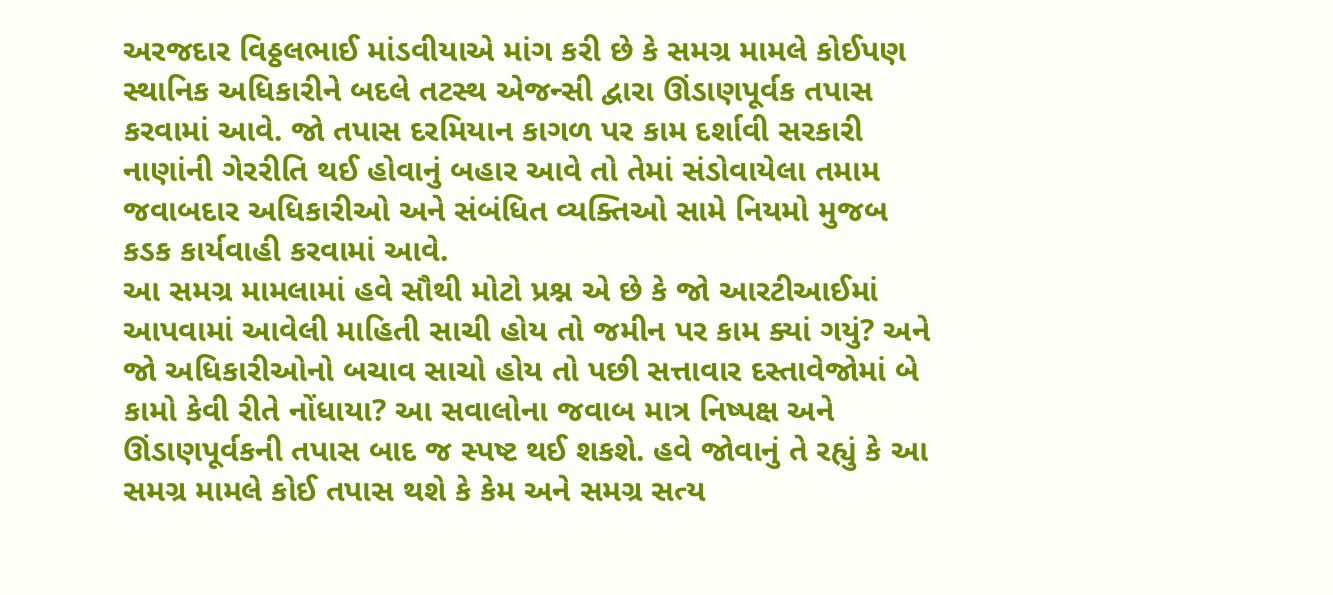અરજદાર વિઠ્ઠલભાઈ માંડવીયાએ માંગ કરી છે કે સમગ્ર મામલે કોઈપણ સ્થાનિક અધિકારીને બદલે તટસ્થ એજન્સી દ્વારા ઊંડાણપૂર્વક તપાસ કરવામાં આવે. જો તપાસ દરમિયાન કાગળ પર કામ દર્શાવી સરકારી નાણાંની ગેરરીતિ થઈ હોવાનું બહાર આવે તો તેમાં સંડોવાયેલા તમામ જવાબદાર અધિકારીઓ અને સંબંધિત વ્યક્તિઓ સામે નિયમો મુજબ કડક કાર્યવાહી કરવામાં આવે.
આ સમગ્ર મામલામાં હવે સૌથી મોટો પ્રશ્ન એ છે કે જો આરટીઆઈમાં આપવામાં આવેલી માહિતી સાચી હોય તો જમીન પર કામ ક્યાં ગયું? અને જો અધિકારીઓનો બચાવ સાચો હોય તો પછી સત્તાવાર દસ્તાવેજોમાં બે કામો કેવી રીતે નોંધાયા? આ સવાલોના જવાબ માત્ર નિષ્પક્ષ અને ઊંડાણપૂર્વકની તપાસ બાદ જ સ્પષ્ટ થઈ શકશે. હવે જોવાનું તે રહ્યું કે આ સમગ્ર મામલે કોઈ તપાસ થશે કે કેમ અને સમગ્ર સત્ય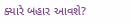ક્યારે બહાર આવશે?